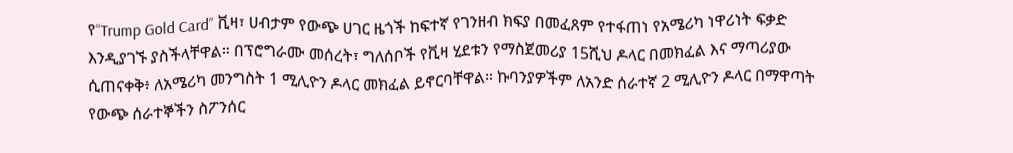የ“Trump Gold Card” ቪዛ፣ ሀብታም የውጭ ሀገር ዜጎች ከፍተኛ የገንዘብ ክፍያ በመፈጸም የተፋጠነ የአሜሪካ ነዋሪነት ፍቃድ እንዲያገኙ ያስችላቸዋል። በፕሮግራሙ መሰረት፣ ግለሰቦች የቪዛ ሂደቱን የማስጀመሪያ 15ሺህ ዶላር በመክፈል እና ማጣሪያው ሲጠናቀቅ፥ ለአሜሪካ መንግስት 1 ሚሊዮን ዶላር መክፈል ይኖርባቸዋል። ኩባንያዎችም ለአንድ ሰራተኛ 2 ሚሊዮን ዶላር በማዋጣት የውጭ ሰራተኞችን ስፖንሰር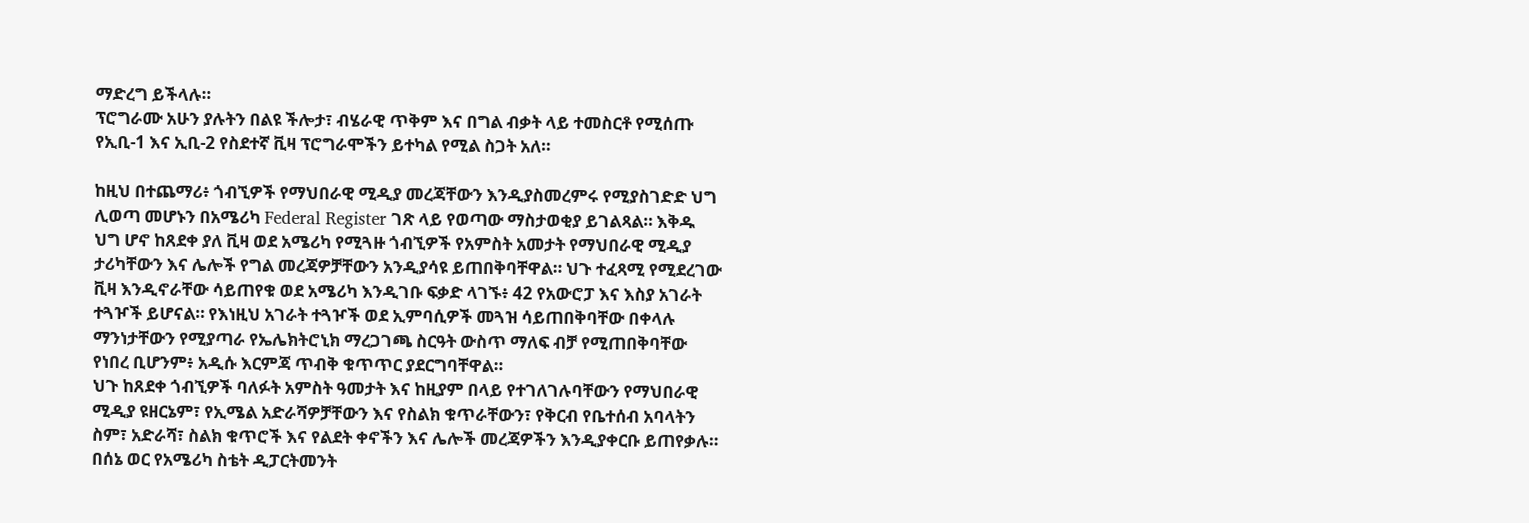ማድረግ ይችላሉ።
ፕሮግራሙ አሁን ያሉትን በልዩ ችሎታ፣ ብሄራዊ ጥቅም እና በግል ብቃት ላይ ተመስርቶ የሚሰጡ የኢቢ-1 እና ኢቢ-2 የስደተኛ ቪዛ ፕሮግራሞችን ይተካል የሚል ስጋት አለ።

ከዚህ በተጨማሪ፥ ጎብኚዎች የማህበራዊ ሚዲያ መረጃቸውን እንዲያስመረምሩ የሚያስገድድ ህግ ሊወጣ መሆኑን በአሜሪካ Federal Register ገጽ ላይ የወጣው ማስታወቂያ ይገልጻል። እቅዱ ህግ ሆኖ ከጸደቀ ያለ ቪዛ ወደ አሜሪካ የሚጓዙ ጎብኚዎች የአምስት አመታት የማህበራዊ ሚዲያ ታሪካቸውን እና ሌሎች የግል መረጃዎቻቸውን አንዲያሳዩ ይጠበቅባቸዋል። ህጉ ተፈጻሚ የሚደረገው ቪዛ እንዲኖራቸው ሳይጠየቁ ወደ አሜሪካ እንዲገቡ ፍቃድ ላገኙ፥ 42 የአውሮፓ እና እስያ አገራት ተጓዦች ይሆናል። የእነዚህ አገራት ተጓዦች ወደ ኢምባሲዎች መጓዝ ሳይጠበቅባቸው በቀላሉ ማንነታቸውን የሚያጣራ የኤሌክትሮኒክ ማረጋገጫ ስርዓት ውስጥ ማለፍ ብቻ የሚጠበቅባቸው የነበረ ቢሆንም፥ አዲሱ እርምጃ ጥብቅ ቁጥጥር ያደርግባቸዋል።
ህጉ ከጸደቀ ጎብኚዎች ባለፉት አምስት ዓመታት እና ከዚያም በላይ የተገለገሉባቸውን የማህበራዊ ሚዲያ ዩዘርኔም፣ የኢሜል አድራሻዎቻቸውን እና የስልክ ቁጥራቸውን፣ የቅርብ የቤተሰብ አባላትን ስም፣ አድራሻ፣ ስልክ ቁጥሮች እና የልደት ቀኖችን እና ሌሎች መረጃዎችን እንዲያቀርቡ ይጠየቃሉ።
በሰኔ ወር የአሜሪካ ስቴት ዲፓርትመንት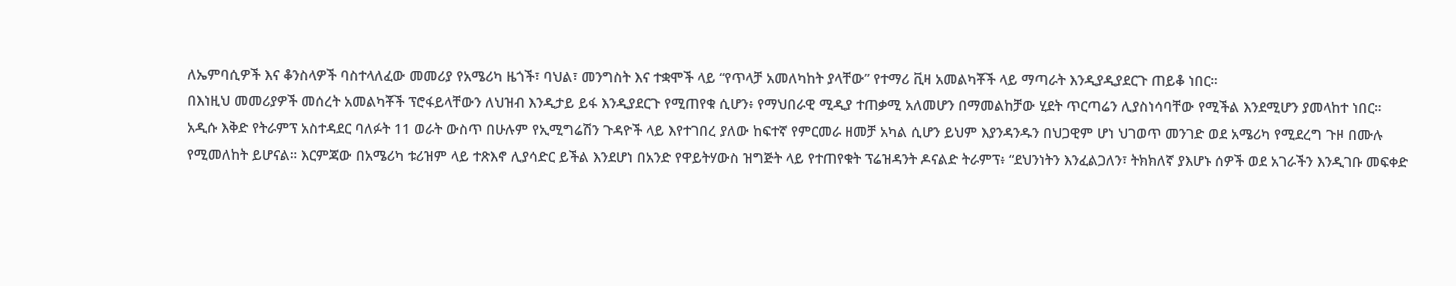ለኤምባሲዎች እና ቆንስላዎች ባስተላለፈው መመሪያ የአሜሪካ ዜጎች፣ ባህል፣ መንግስት እና ተቋሞች ላይ “የጥላቻ አመለካከት ያላቸው” የተማሪ ቪዛ አመልካቾች ላይ ማጣራት እንዲያዲያደርጉ ጠይቆ ነበር።
በእነዚህ መመሪያዎች መሰረት አመልካቾች ፕሮፋይላቸውን ለህዝብ እንዲታይ ይፋ እንዲያደርጉ የሚጠየቁ ሲሆን፥ የማህበራዊ ሚዲያ ተጠቃሚ አለመሆን በማመልከቻው ሂደት ጥርጣሬን ሊያስነሳባቸው የሚችል እንደሚሆን ያመላከተ ነበር።
አዲሱ እቅድ የትራምፕ አስተዳደር ባለፉት 11 ወራት ውስጥ በሁሉም የኢሚግሬሽን ጉዳዮች ላይ እየተገበረ ያለው ከፍተኛ የምርመራ ዘመቻ አካል ሲሆን ይህም እያንዳንዱን በህጋዊም ሆነ ህገወጥ መንገድ ወደ አሜሪካ የሚደረግ ጉዞ በሙሉ የሚመለከት ይሆናል። እርምጃው በአሜሪካ ቱሪዝም ላይ ተጽእኖ ሊያሳድር ይችል እንደሆነ በአንድ የዋይትሃውስ ዝግጅት ላይ የተጠየቁት ፕሬዝዳንት ዶናልድ ትራምፕ፥ “ደህንነትን እንፈልጋለን፣ ትክክለኛ ያእሆኑ ሰዎች ወደ አገራችን እንዲገቡ መፍቀድ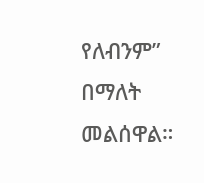የለብንም” በማለት መልሰዋል።